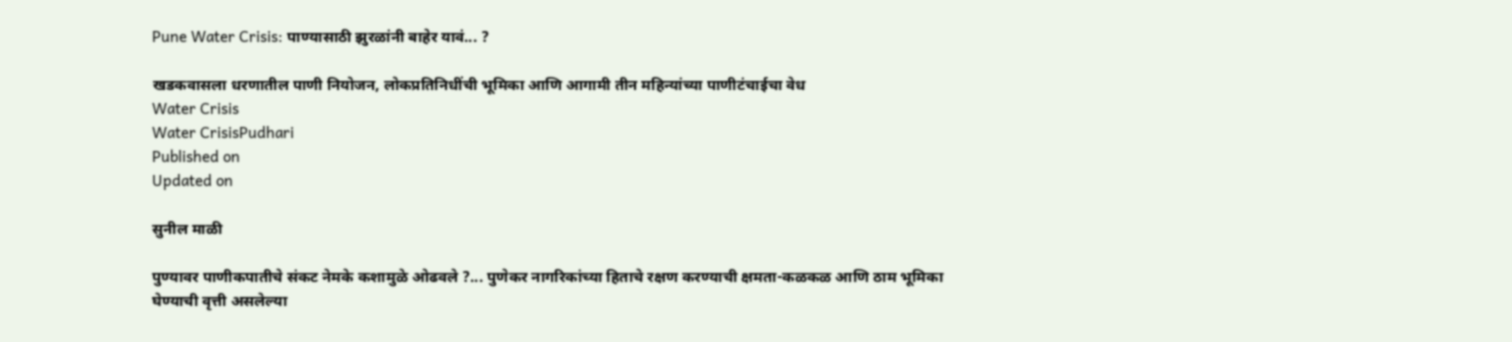Pune Water Crisis: पाण्यासाठी झुरळांनी बाहेर यावं... ?

खडकवासला धरणातील पाणी नियोजन, लोकप्रतिनिधींची भूमिका आणि आगामी तीन महिन्यांच्या पाणीटंचाईचा वेध
Water Crisis
Water CrisisPudhari
Published on
Updated on

सुनील माळी

पुण्यावर पाणीकपातीचे संकट नेमके कशामुळे ओढवले ?... पुणेकर नागरिकांच्या हिताचे रक्षण करण्याची क्षमता-कळकळ आणि ठाम भूमिका घेण्याची वृत्ती असलेल्या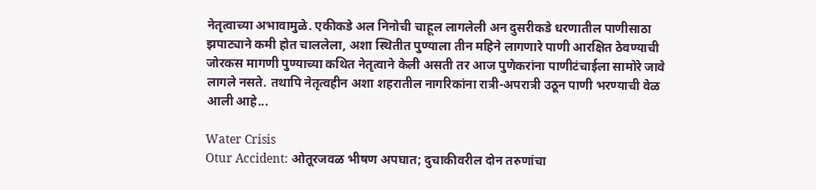नेतृत्वाच्या अभावामुळे. एकीकडे अल निनोची चाहूल लागलेली अन दुसरीकडे धरणातील पाणीसाठा झपाट्याने कमी होत चाललेला, अशा स्थितीत पुण्याला तीन महिने लागणारे पाणी आरक्षित ठेवण्याची जोरकस मागणी पुण्याच्या कथित नेतृत्वाने केली असती तर आज पुणेकरांना पाणीटंचाईला सामोरे जावे लागले नसते. तथापि नेतृत्वहीन अशा शहरातील नागरिकांना रात्री-अपरात्री उठून पाणी भरण्याची वेळ आली आहे...

Water Crisis
Otur Accident: ओतूरजवळ भीषण अपघात; दुचाकीवरील दोन तरुणांचा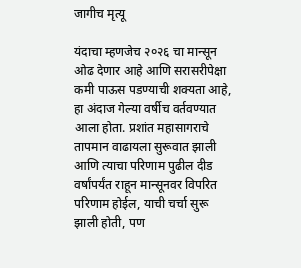जागीच मृत्यू

यंदाचा म्हणजेच २०२६ चा मान्सून ओढ देणार आहे आणि सरासरीपेक्षा कमी पाऊस पडण्याची शक्यता आहे, हा अंदाज गेल्या वर्षीच वर्तवण्यात आला होता. प्रशांत महासागराचे तापमान वाढायला सुरूवात झाली आणि त्याचा परिणाम पुढील दीड वर्षांपर्यंत राहून मान्सूनवर विपरित परिणाम होईल, याची चर्चा सुरू झाली होती, पण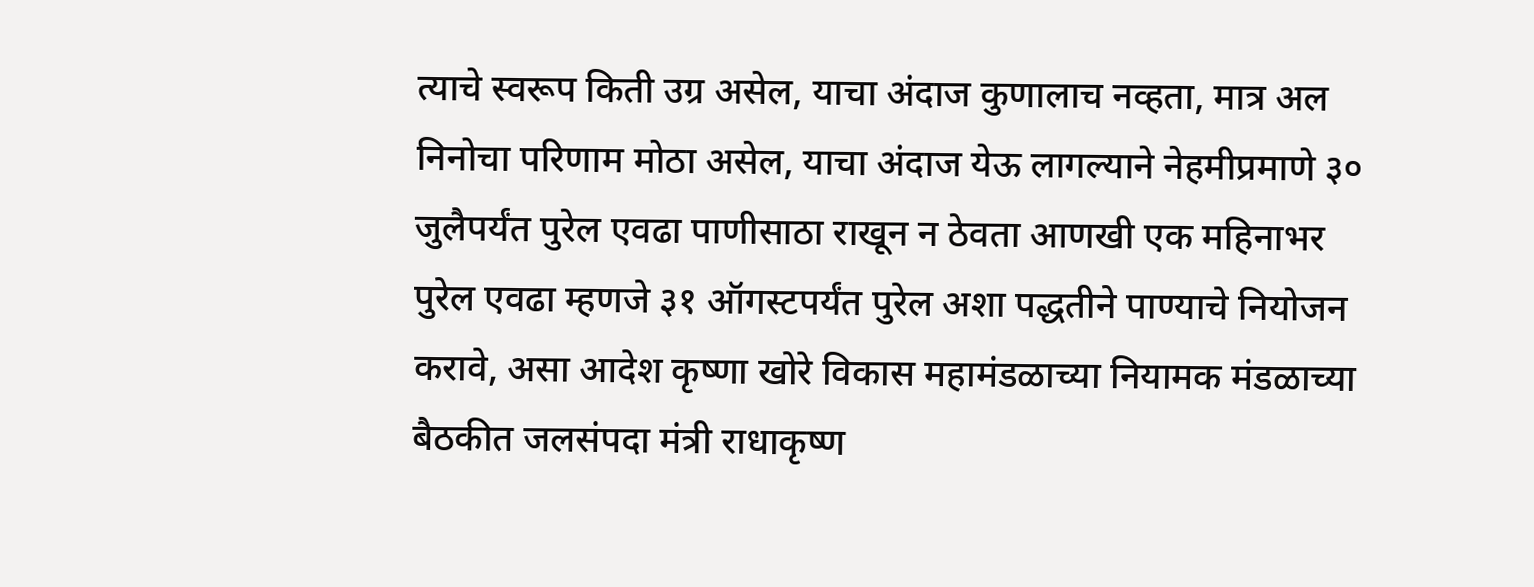त्याचे स्वरूप किती उग्र असेल, याचा अंदाज कुणालाच नव्हता, मात्र अल निनोचा परिणाम मोठा असेल, याचा अंदाज येऊ लागल्याने नेहमीप्रमाणे ३० जुलैपर्यंत पुरेल एवढा पाणीसाठा राखून न ठेवता आणखी एक महिनाभर पुरेल एवढा म्हणजे ३१ ऑगस्टपर्यंत पुरेल अशा पद्धतीने पाण्याचे नियोजन करावे, असा आदेश कृष्णा खोरे विकास महामंडळाच्या नियामक मंडळाच्या बैठकीत जलसंपदा मंत्री राधाकृष्ण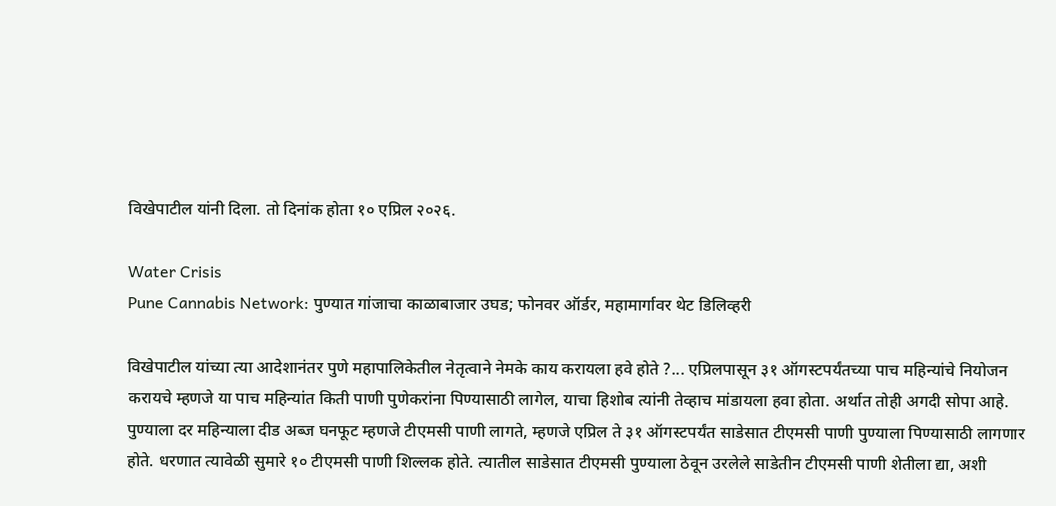विखेपाटील यांनी दिला. तो दिनांक होता १० एप्रिल २०२६.

Water Crisis
Pune Cannabis Network: पुण्यात गांजाचा काळाबाजार उघड; फोनवर ऑर्डर, महामार्गावर थेट डिलिव्हरी

विखेपाटील यांच्या त्या आदेशानंतर पुणे महापालिकेतील नेतृत्वाने नेमके काय करायला हवे होते ?... एप्रिलपासून ३१ ऑगस्टपर्यंतच्या पाच महिन्यांचे नियोजन करायचे म्हणजे या पाच महिन्यांत किती पाणी पुणेकरांना पिण्यासाठी लागेल, याचा हिशोब त्यांनी तेव्हाच मांडायला हवा होता. अर्थात तोही अगदी सोपा आहे. पुण्याला दर महिन्याला दीड अब्ज घनफूट म्हणजे टीएमसी पाणी लागते, म्हणजे एप्रिल ते ३१ ऑगस्टपर्यंत साडेसात टीएमसी पाणी पुण्याला पिण्यासाठी लागणार होते. धरणात त्यावेळी सुमारे १० टीएमसी पाणी शिल्लक होते. त्यातील साडेसात टीएमसी पुण्याला ठेवून उरलेले साडेतीन टीएमसी पाणी शेतीला द्या, अशी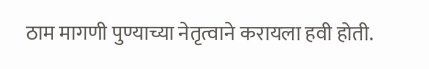ठाम मागणी पुण्याच्या नेतृत्वाने करायला हवी होती.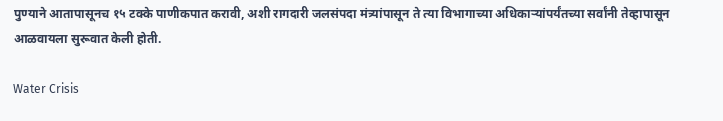पुण्याने आतापासूनच १५ टक्के पाणीकपात करावी, अशी रागदारी जलसंपदा मंत्र्यांपासून ते त्या विभागाच्या अधिकाऱ्यांपर्यंतच्या सर्वांनी तेव्हापासून आळवायला सुरूवात केली होती.

Water Crisis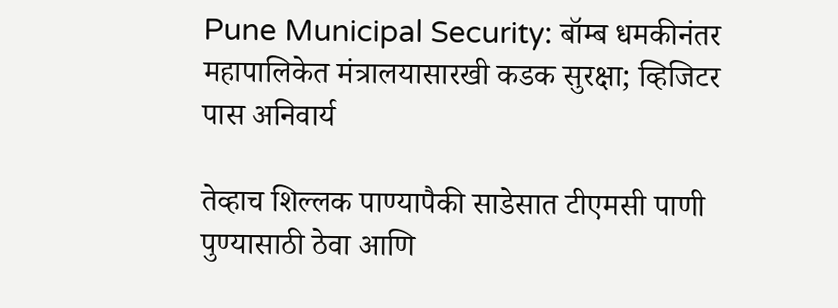Pune Municipal Security: बॉम्ब धमकीनंतर महापालिकेत मंत्रालयासारखी कडक सुरक्षा; व्हिजिटर पास अनिवार्य

तेव्हाच शिल्लक पाण्यापैकी साडेसात टीएमसी पाणी पुण्यासाठी ठेवा आणि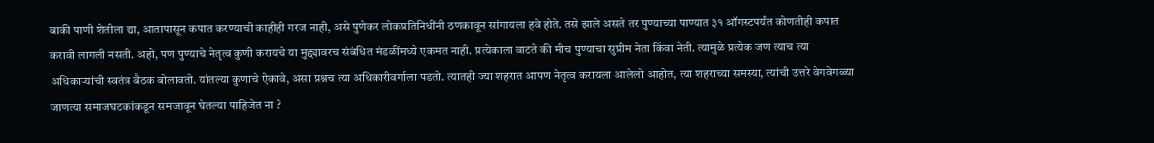बाकी पाणी शेतीला द्या, आतापासून कपात करण्याची काहीही गरज नाही, असे पुणेकर लोकप्रतिनिधींनी ठणकावून सांगायला हवे होते. तसे झाले असते तर पुण्याच्या पाण्यात ३१ ऑगस्टपर्यंत कोणतीही कपात करावी लागली नसती. अहो, पण पुण्याचे नेतृत्व कुणी करायचे या मुद्द्यावरच संबंधित मंडळींमध्ये एकमत नाही. प्रत्येकाला वाटते की मीच पुण्याचा सुप्रीम नेता किंवा नेती. त्यामुळे प्रत्येक जण त्याच त्या अधिकाऱ्यांची स्वतंत्र बैठक बोलावतो. यांतल्या कुणाचे ऐकावे, असा प्रश्नच त्या अधिकारीवर्गाला पडतो. त्यातही ज्या शहरात आपण नेतृत्व करायला आलेलो आहोत, त्या शहराच्या समस्या, त्यांची उत्तरे वेगवेगळ्या जाणत्या समाजघटकांकडून समजावून घेतल्या पाहिजेत ना ?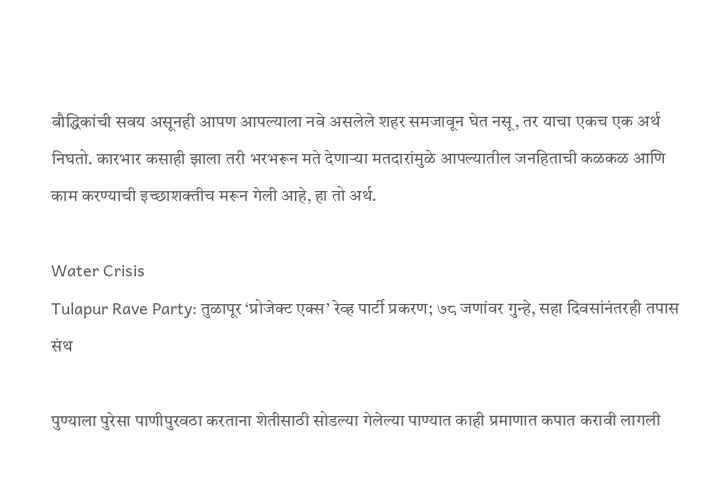बौद्धिकांची सवय असूनही आपण आपल्याला नवे असलेले शहर समजावून घेत नसू, तर याचा एकच एक अर्थ निघतो. कारभार कसाही झाला तरी भरभरून मते देणाऱ्या मतदारांमुळे आपल्यातील जनहिताची कळकळ आणि काम करण्याची इच्छाशक्तीच मरून गेली आहे, हा तो अर्थ.

Water Crisis
Tulapur Rave Party: तुळापूर ‘प्रोजेक्ट एक्स’ रेव्ह पार्टी प्रकरण; ७८ जणांवर गुन्हे, सहा दिवसांनंतरही तपास संथ

पुण्याला पुरेसा पाणीपुरवठा करताना शेतीसाठी सोडल्या गेलेल्या पाण्यात काही प्रमाणात कपात करावी लागली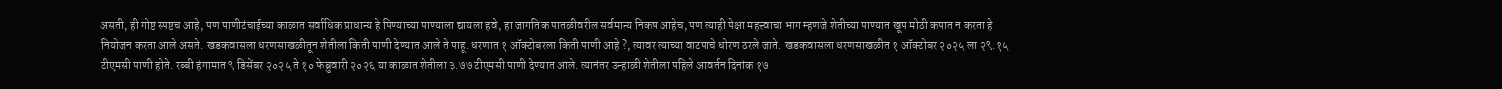असती, ही गोष्ट स्पष्टच आहे, पण पाणीटंचाईच्या काळात सर्वाधिक प्राधान्य हे पिण्याच्या पाण्याला द्यायला हवे, हा जागतिक पातळीवरील सर्वमान्य निकष आहेच, पण त्याही पेक्षा महत्त्वाचा भाग म्हणजे शेतीच्या पाण्यात खूप मोठी कपात न करता हे नियोजन करता आले असते. खडकवासला धरणसाखळीतून शेतीला किती पाणी देण्यात आले ते पाहू. धरणात १ ऑक्टोबरला किती पाणी आहे ?, त्यावर त्याच्या वाटपाचे धोरण ठरले जाते. खडकवासला धरणसाखळीत १ ऑक्टोबर २०२५ ला २९.१५ टीएमसी पाणी होते. रब्बी हंगामात ९ डिसेंबर २०२५ ते १० फेब्रुवारी २०२६ या काळात शेतीला ३.७७ टीएमसी पाणी देण्यात आले. त्यानंतर उन्हाळी शेतीला पहिले आवर्तन दिनांक १७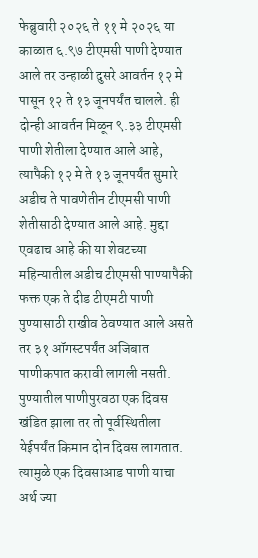फेब्रुवारी २०२६ ते ११ मे २०२६ या काळात ६.९७ टीएमसी पाणी देण्यात आले तर उन्हाळी दुसरे आवर्तन १२ मे पासून १२ ते १३ जूनपर्यंत चालले. ही दोन्ही आवर्तन मिळून ९.३३ टीएमसी पाणी शेतीला देण्यात आले आहे, त्यापैकी १२ मे ते १३ जूनपर्यंत सुमारे अडीच ते पावणेतीन टीएमसी पाणी शेतीसाठी देण्यात आले आहे. मुद्दा एवढाच आहे की या शेवटच्या महिन्यातील अडीच टीएमसी पाण्यापैकी फक्त एक ते दीड टीएमटी पाणी पुण्यासाठी राखीव ठेवण्यात आले असते तर ३१ ऑगस्टपर्यंत अजिबात पाणीकपात करावी लागली नसती. पुण्यातील पाणीपुरवठा एक दिवस खंडित झाला तर तो पूर्वस्थितीला येईपर्यंत किमान दोन दिवस लागतात. त्यामुळे एक दिवसाआड पाणी याचा अर्थ ज्या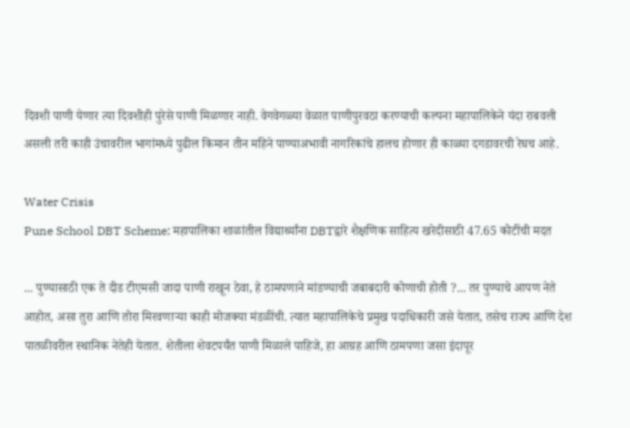दिवशी पाणी येणार त्या दिवशीही पुरेसे पाणी मिळणार नाही. वेगवेगळ्या वेळात पाणीपुरवठा करण्याची कल्पना महापालिकेने यंदा राबवली असली तरी काही उंचावरील भागांमध्ये पुढील किमान तीन महिने पाण्याअभावी नागरिकांचे हालच होणार ही काळ्या दगडावरची रेघच आहे.

Water Crisis
Pune School DBT Scheme: महापालिका शाळांतील विद्यार्थ्यांना DBTद्वारे शैक्षणिक साहित्य खरेदीसाठी 47.65 कोटींची मदत

... पुण्यासाठी एक ते दीड टीएमसी जादा पाणी राखून ठेवा, हे ठामपणाने मांडण्याची जबाबदारी कोणाची होती ?... तर पुण्याचे आपण नेते आहोत, असा तुरा आणि तोरा मिरवणाऱ्या काही मोजक्या मंडळींची. त्यात महापालिकेचे प्रमुख पदाधिकारी जसे येतात, तसेच राज्य आणि देश पातळीवरील स्थानिक नेतेही येतात. शेतीला शेवटपर्यंत पाणी मिळाले पाहिजे, हा आग्रह आणि ठामपणा जसा इंदापूर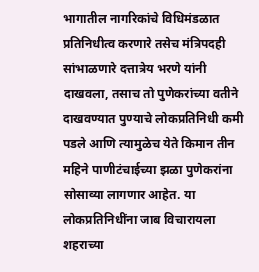भागातील नागरिकांचे विधिमंडळात प्रतिनिधीत्व करणारे तसेच मंत्रिपदही सांभाळणारे दत्तात्रेय भरणे यांनी दाखवला, तसाच तो पुणेकरांच्या वतीने दाखवण्यात पुण्याचे लोकप्रतिनिधी कमी पडले आणि त्यामुळेच येते किमान तीन महिने पाणीटंचाईच्या झळा पुणेकरांना सोसाव्या लागणार आहेत. या लोकप्रतिनिधींना जाब विचारायला शहराच्या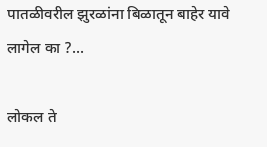पातळीवरील झुरळांना बिळातून बाहेर यावे लागेल का ?...

लोकल ते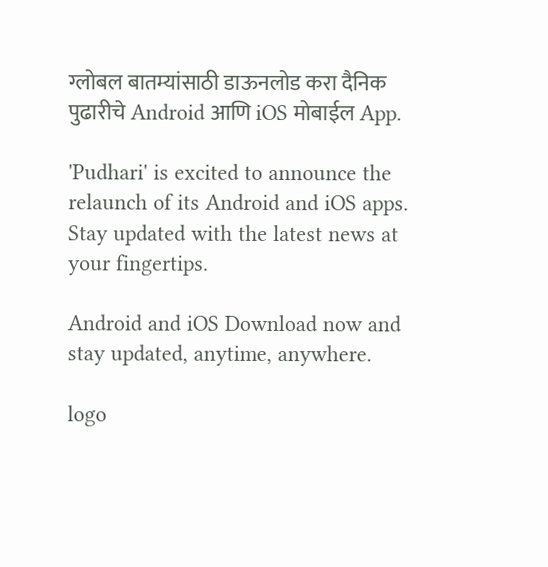ग्लोबल बातम्यांसाठी डाऊनलोड करा दैनिक पुढारीचे Android आणि iOS मोबाईल App.

'Pudhari' is excited to announce the relaunch of its Android and iOS apps. Stay updated with the latest news at your fingertips.

Android and iOS Download now and stay updated, anytime, anywhere.

logo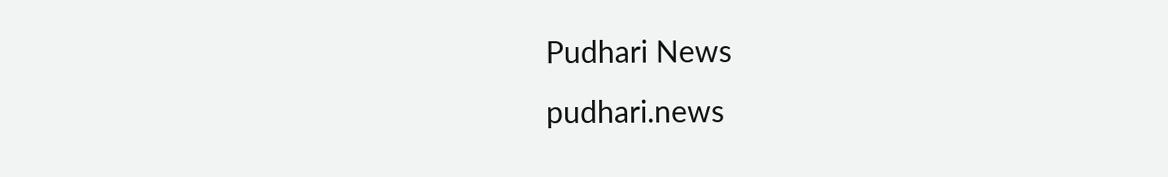Pudhari News
pudhari.news